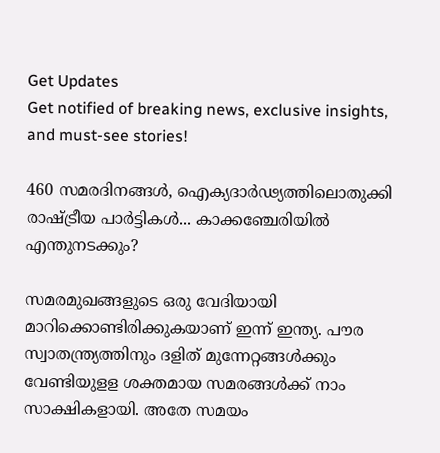Get Updates
Get notified of breaking news, exclusive insights, and must-see stories!

460 സമരദിനങ്ങള്‍, ഐക്യദാര്‍ഢ്യത്തിലൊതുക്കി രാഷ്ട്രീയ പാര്‍ട്ടികള്‍... കാക്കഞ്ചേരിയില്‍ എന്തുനടക്കും?

സമരമുഖങ്ങളുടെ ഒരു വേദിയായി മാറിക്കൊണ്ടിരിക്കുകയാണ് ഇന്ന് ഇന്ത്യ. പൗര സ്വാതന്ത്ര്യത്തിനും ദളിത് മുന്നേറ്റങ്ങള്‍ക്കും വേണ്ടിയുളള ശക്തമായ സമരങ്ങള്‍ക്ക് നാം സാക്ഷികളായി. അതേ സമയം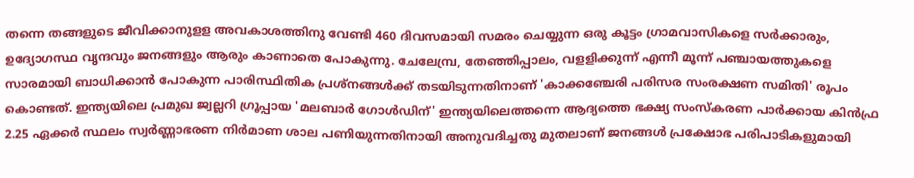തന്നെ തങ്ങളുടെ ജീവിക്കാനുളള അവകാശത്തിനു വേണ്ടി 460 ദിവസമായി സമരം ചെയ്യുന്ന ഒരു കൂട്ടം ഗ്രാമവാസികളെ സര്‍ക്കാരും, ഉദ്യോഗസ്ഥ വൃന്ദവും ജനങ്ങളും ആരും കാണാതെ പോകുന്നു. ചേലേമ്പ്ര, തേഞ്ഞിപ്പാലം, വളളിക്കുന്ന് എന്നീ മൂന്ന് പഞ്ചായത്തുകളെ സാരമായി ബാധിക്കാന്‍ പോകുന്ന പാരിസ്ഥിതിക പ്രശ്‌നങ്ങള്‍ക്ക് തടയിടുന്നതിനാണ് 'കാക്കഞ്ചേരി പരിസര സംരക്ഷണ സമിതി' രൂപം കൊണ്ടത്. ഇന്ത്യയിലെ പ്രമുഖ ജ്വല്ലറി ഗ്രൂപ്പായ 'മലബാര്‍ ഗോള്‍ഡിന്' ഇന്ത്യയിലെത്തന്നെ ആദ്യത്തെ ഭക്ഷ്യ സംസ്‌കരണ പാര്‍ക്കായ കിന്‍ഫ്ര 2.25 ഏക്കര്‍ സ്ഥലം സ്വര്‍ണ്ണാഭരണ നിര്‍മാണ ശാല പണിയുന്നതിനായി അനുവദിച്ചതു മുതലാണ് ജനങ്ങള്‍ പ്രക്ഷോഭ പരിപാടികളുമായി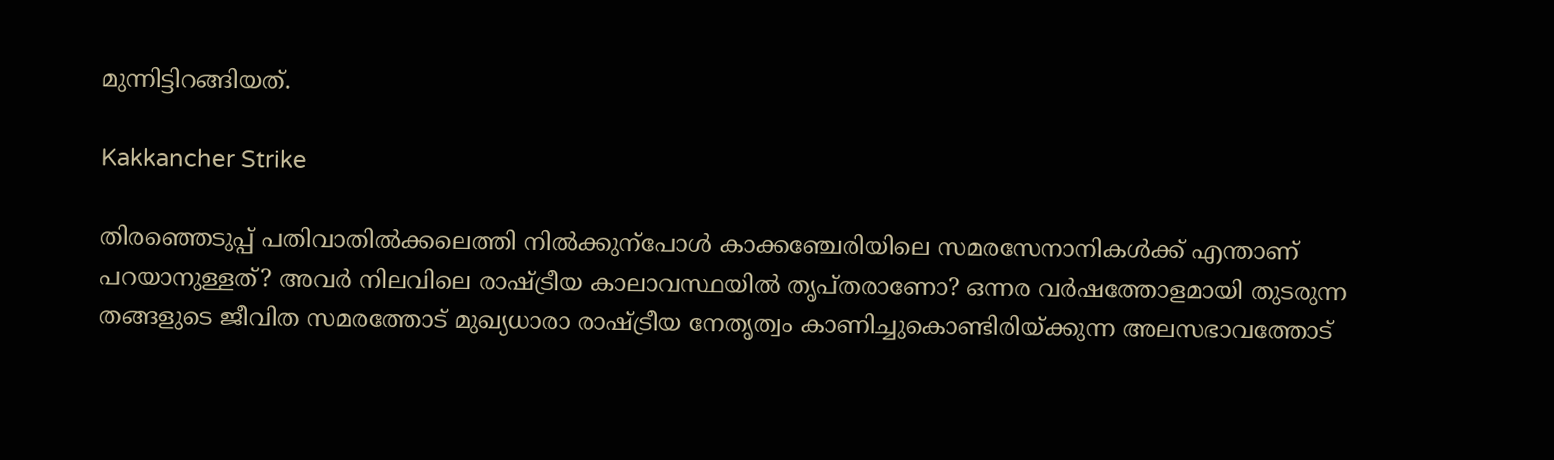മുന്നിട്ടിറങ്ങിയത്.

Kakkancher Strike

തിരഞ്ഞെടുപ്പ് പതിവാതില്‍ക്കലെത്തി നില്‍ക്കുന്പോള്‍ കാക്കഞ്ചേരിയിലെ സമരസേനാനികള്‍ക്ക് എന്താണ് പറയാനുള്ളത്? അവര്‍ നിലവിലെ രാഷ്ട്രീയ കാലാവസ്ഥയില്‍ തൃപ്തരാണോ? ഒന്നര വര്‍ഷത്തോളമായി തുടരുന്ന തങ്ങളുടെ ജീവിത സമരത്തോട് മുഖ്യധാരാ രാഷ്ട്രീയ നേതൃത്വം കാണിച്ചുകൊണ്ടിരിയ്ക്കുന്ന അലസഭാവത്തോട്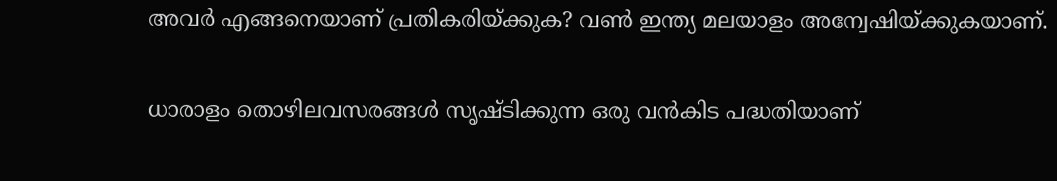അവര്‍ എങ്ങനെയാണ് പ്രതികരിയ്ക്കുക? വണ്‍ ഇന്ത്യ മലയാളം അന്വേഷിയ്ക്കുകയാണ്.

ധാരാളം തൊഴിലവസരങ്ങള്‍ സൃഷ്ടിക്കുന്ന ഒരു വന്‍കിട പദ്ധതിയാണ്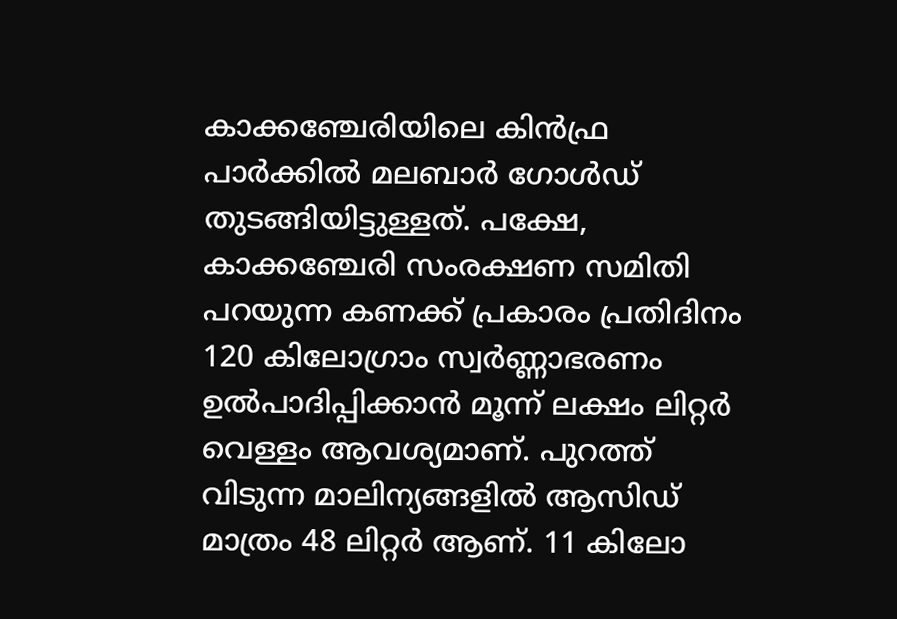കാക്കഞ്ചേരിയിലെ കിന്‍ഫ്ര പാര്‍ക്കില്‍ മലബാര്‍ ഗോള്‍ഡ് തുടങ്ങിയിട്ടുള്ളത്. പക്ഷേ, കാക്കഞ്ചേരി സംരക്ഷണ സമിതി പറയുന്ന കണക്ക് പ്രകാരം പ്രതിദിനം 120 കിലോഗ്രാം സ്വര്‍ണ്ണാഭരണം ഉല്‍പാദിപ്പിക്കാന്‍ മൂന്ന് ലക്ഷം ലിറ്റര്‍ വെള്ളം ആവശ്യമാണ്. പുറത്ത് വിടുന്ന മാലിന്യങ്ങളില്‍ ആസിഡ് മാത്രം 48 ലിറ്റര്‍ ആണ്. 11 കിലോ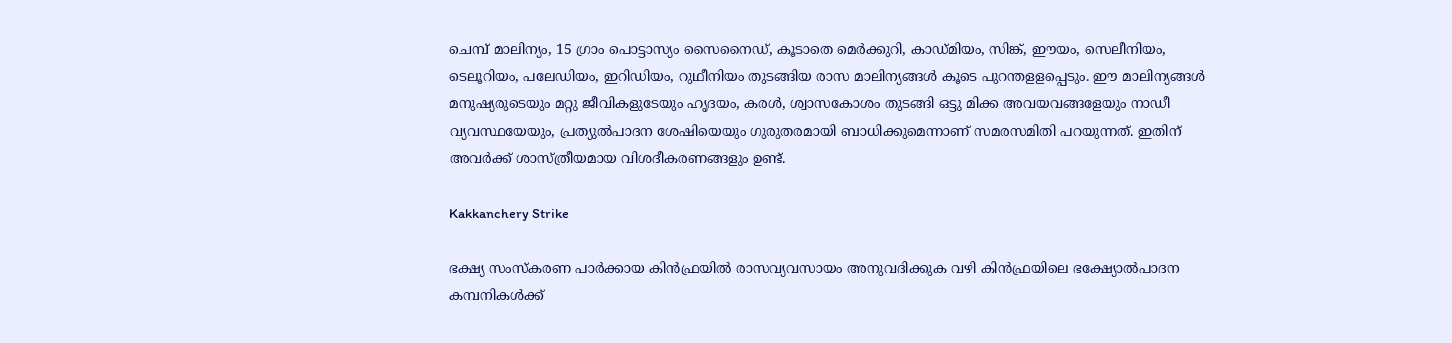ചെമ്പ് മാലിന്യം, 15 ഗ്രാം പൊട്ടാസ്യം സൈനൈഡ്, കൂടാതെ മെര്‍ക്കുറി, കാഡ്മിയം, സിങ്ക്, ഈയം, സെലീനിയം, ടെലൂറിയം, പലേഡിയം, ഇറിഡിയം, റുഥീനിയം തുടങ്ങിയ രാസ മാലിന്യങ്ങള്‍ കൂടെ പുറന്തളളപ്പെടും. ഈ മാലിന്യങ്ങള്‍ മനുഷ്യരുടെയും മറ്റു ജീവികളുടേയും ഹൃദയം, കരള്‍, ശ്വാസകോശം തുടങ്ങി ഒട്ടു മിക്ക അവയവങ്ങളേയും നാഡീ വ്യവസ്ഥയേയും, പ്രത്യുല്‍പാദന ശേഷിയെയും ഗുരുതരമായി ബാധിക്കുമെന്നാണ് സമരസമിതി പറയുന്നത്. ഇതിന് അവര്‍ക്ക് ശാസ്ത്രീയമായ വിശദീകരണങ്ങളും ഉണ്ട്.

Kakkanchery Strike

ഭക്ഷ്യ സംസ്‌കരണ പാര്‍ക്കായ കിന്‍ഫ്രയില്‍ രാസവ്യവസായം അനുവദിക്കുക വഴി കിന്‍ഫ്രയിലെ ഭക്ഷ്യോല്‍പാദന കമ്പനികള്‍ക്ക്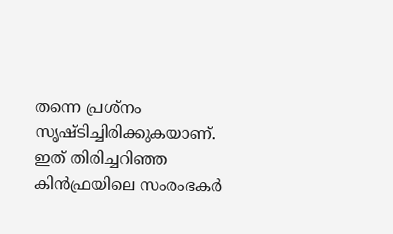തന്നെ പ്രശ്നം സൃഷ്ടിച്ചിരിക്കുകയാണ്. ഇത് തിരിച്ചറിഞ്ഞ കിന്‍ഫ്രയിലെ സംരംഭകര്‍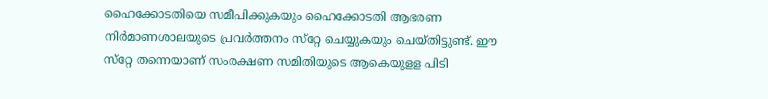ഹൈക്കോടതിയെ സമീപിക്കുകയും ഹൈക്കോടതി ആഭരണ നിര്‍മാണശാലയുടെ പ്രവര്‍ത്തനം സ്‌റ്റേ ചെയ്യുകയും ചെയ്തിട്ടുണ്ട്. ഈ സ്‌റ്റേ തന്നെയാണ് സംരക്ഷണ സമിതിയുടെ ആകെയുളള പിടി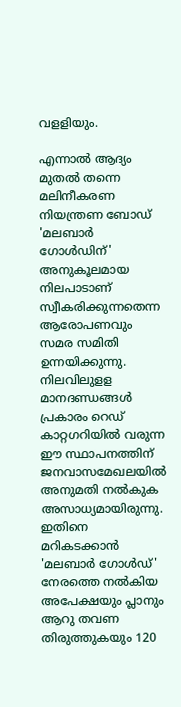വളളിയും.

എന്നാല്‍ ആദ്യം മുതല്‍ തന്നെ മലിനീകരണ നിയന്ത്രണ ബോഡ് 'മലബാര്‍ ഗോള്‍ഡിന്' അനുകൂലമായ നിലപാടാണ് സ്വീകരിക്കുന്നതെന്ന ആരോപണവും സമര സമിതി ഉന്നയിക്കുന്നു. നിലവിലുളള മാനദണ്ഡങ്ങള്‍ പ്രകാരം റെഡ് കാറ്റഗറിയില്‍ വരുന്ന ഈ സ്ഥാപനത്തിന് ജനവാസമേഖലയില്‍ അനുമതി നല്‍കുക അസാധ്യമായിരുന്നു. ഇതിനെ മറികടക്കാന്‍ 'മലബാര്‍ ഗോള്‍ഡ്' നേരത്തെ നല്‍കിയ അപേക്ഷയും പ്ലാനും ആറു തവണ തിരുത്തുകയും 120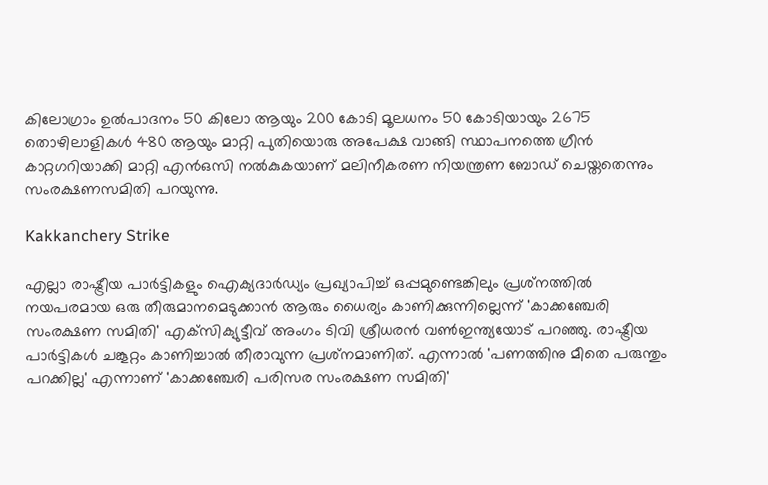കിലോഗ്രാം ഉല്‍പാദനം 50 കിലോ ആയും 200 കോടി മൂലധനം 50 കോടിയായും 2675 തൊഴിലാളികള്‍ 480 ആയും മാറ്റി പുതിയൊരു അപേക്ഷ വാങ്ങി സ്ഥാപനത്തെ ഗ്രീന്‍ കാറ്റഗറിയാക്കി മാറ്റി എന്‍ഒസി നല്‍കുകയാണ് മലിനീകരണ നിയന്ത്രണ ബോഡ് ചെയ്തതെന്നും സംരക്ഷണസമിതി പറയുന്നു.

Kakkanchery Strike

എല്ലാ രാഷ്ട്രീയ പാര്‍ട്ടികളും ഐക്യദാര്‍ഡ്യം പ്രഖ്യാപിച്ച് ഒപ്പമുണ്ടെങ്കിലും പ്രശ്‌നത്തില്‍ നയപരമായ ഒരു തീരുമാനമെടുക്കാന്‍ ആരും ധൈര്യം കാണിക്കുന്നില്ലെന്ന് 'കാക്കഞ്ചേരി സംരക്ഷണ സമിതി' എക്‌സിക്യുട്ടീവ് അംഗം ടിവി ശ്രീധരന്‍ വണ്‍ഇന്ത്യയോട് പറഞ്ഞു. രാഷ്ട്രീയ പാര്‍ട്ടികള്‍ ചങ്കൂറ്റം കാണിച്ചാല്‍ തീരാവുന്ന പ്രശ്‌നമാണിത്. എന്നാല്‍ 'പണത്തിനു മീതെ പരുന്തും പറക്കില്ല' എന്നാണ് 'കാക്കഞ്ചേരി പരിസര സംരക്ഷണ സമിതി'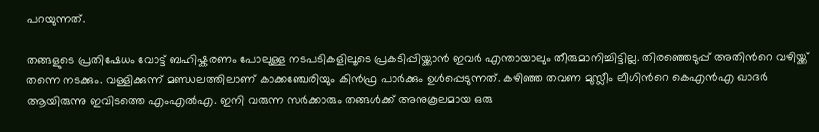പറയുന്നത്.

തങ്ങളുടെ പ്രതിഷേധം വോട്ട് ബഹിഷ്കരണം പോലുള്ള നടപടികളിലൂടെ പ്രകടിപ്പിയ്ക്കാന്‍ ഇവര്‍ എന്തായാലും തീരുമാനിച്ചിട്ടില്ല. തിരഞ്ഞെടുപ്പ് അതിന്‍റെ വഴിയ്ക്ക് തന്നെ നടക്കും. വള്ളിക്കുന്ന് മണ്ഡലത്തിലാണ് കാക്കഞ്ചേരിയും കിന്‍ഫ്ര പാര്‍ക്കും ഉള്‍പ്പെടുന്നത്. കഴിഞ്ഞ തവണ മുസ്ലീം ലീഗിന്‍റെ കെഎന്‍എ ഖാദര്‍ ആയിരുന്നു ഇവിടത്തെ എംഎല്‍എ. ഇനി വരുന്ന സര്‍ക്കാരും തങ്ങള്‍ക്ക് അനുകൂലമായ ഒരു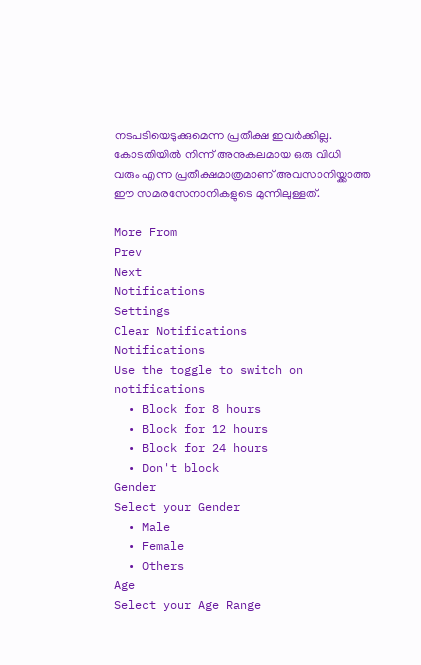നടപടിയെടുക്കുമെന്ന പ്രതീക്ഷ ഇവര്‍ക്കില്ല. കോടതിയില്‍ നിന്ന് അനുകലമായ ഒരു വിധി വരും എന്ന പ്രതീക്ഷമാത്രമാണ് അവസാനിയ്ക്കാത്ത ഈ സമരസേനാനികളുടെ മുന്നിലുള്ളത്.

More From
Prev
Next
Notifications
Settings
Clear Notifications
Notifications
Use the toggle to switch on notifications
  • Block for 8 hours
  • Block for 12 hours
  • Block for 24 hours
  • Don't block
Gender
Select your Gender
  • Male
  • Female
  • Others
Age
Select your Age Range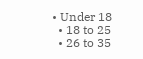• Under 18
  • 18 to 25
  • 26 to 35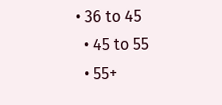• 36 to 45
  • 45 to 55
  • 55+